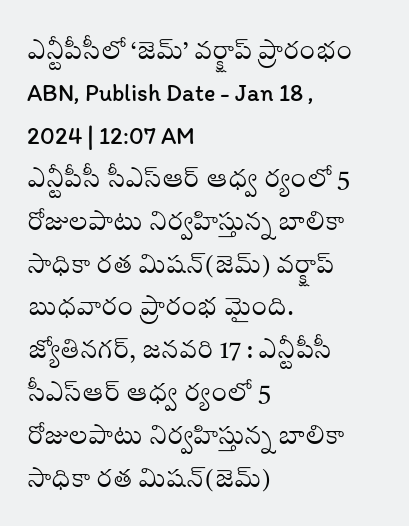ఎన్టీపీసీలో ‘జెమ్’ వర్క్షాప్ ప్రారంభం
ABN, Publish Date - Jan 18 , 2024 | 12:07 AM
ఎన్టీపీసీ సీఎస్ఆర్ ఆధ్వ ర్యంలో 5 రోజులపాటు నిర్వహిస్తున్న బాలికా సాధికా రత మిషన్(జెమ్) వర్క్షాప్ బుధవారం ప్రారంభ మైంది.
జ్యోతినగర్, జనవరి 17 : ఎన్టీపీసీ సీఎస్ఆర్ ఆధ్వ ర్యంలో 5 రోజులపాటు నిర్వహిస్తున్న బాలికా సాధికా రత మిషన్(జెమ్)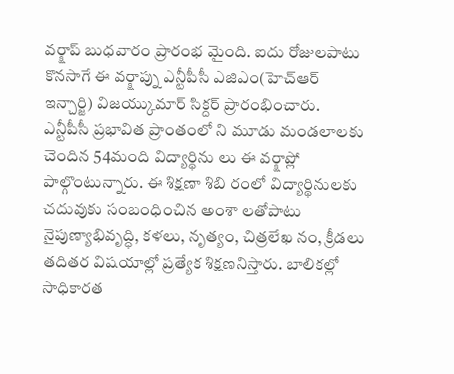వర్క్షాప్ బుధవారం ప్రారంభ మైంది. ఐదు రోజులపాటు కొనసాగే ఈ వర్క్షాప్ను ఎన్టీపీసీ ఎజిఎం(హెచ్ఆర్ ఇన్చార్జి) విజయ్కుమార్ సిక్దర్ ప్రారంభించారు. ఎన్టీపీసీ ప్రభావిత ప్రాంతంలో ని మూడు మండలాలకు చెందిన 54మంది విద్యార్థిను లు ఈ వర్క్షాప్లో పాల్గొంటున్నారు. ఈ శిక్షణా శిబి రంలో విద్యార్థినులకు చదువుకు సంబంధించిన అంశా లతోపాటు నైపుణ్యాభివృద్ధి, కళలు, నృత్యం, చిత్రలేఖ నం, క్రీడలు తదితర విషయాల్లో ప్రత్యేక శిక్షణనిస్తారు. బాలికల్లో సాధికారత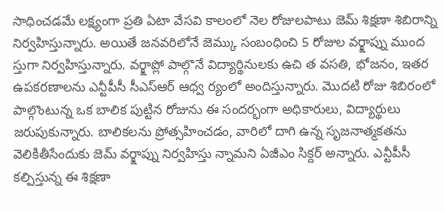సాధించడమే లక్ష్యంగా ప్రతి ఏటా వేసవి కాలంలో నెల రోజులపాటు జెమ్ శిక్షణా శిబిరాన్ని నిర్వహిస్తున్నారు. అయితే జనవరిలోనే జెమ్కు సంబంధించి 5 రోజుల వర్క్షాప్ను ముంద స్తుగా నిర్వహిస్తున్నారు. వర్క్షాప్లో పాల్గొనే విద్యార్థినులకు ఉచి త వసతి, భోజనం, ఇతర ఉపకరణాలను ఎన్టీపీసీ సీఎస్ఆర్ ఆధ్వ ర్యంలో అందిస్తున్నారు. మొదటి రోజు శిబిరంలో పాల్గొంటున్న ఒక బాలిక పుట్టిన రోజును ఈ సందర్భంగా అధికారులు, విద్యార్థులు జరుపుకున్నారు. బాలికలను ప్రోత్సహించడం, వారిలో దాగి ఉన్న సృజనాత్మకతను వెలికితీసేందుకు జెమ్ వర్క్షాప్ను నిర్వహిస్తు న్నామని ఏజీఎం సిక్దర్ అన్నారు. ఎన్టీపీసీ కల్పిస్తున్న ఈ శిక్షణా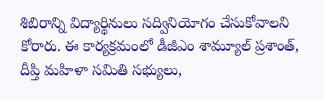శిబిరాన్ని విద్యార్థినులు సద్వినియోగం చేసుకోవాలని కోరారు. ఈ కార్యక్రమంలో డీజీఎం శామ్యూల్ ప్రశాంత్, దీప్తి మహిళా సమితి సభ్యులు,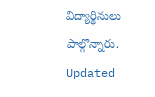విద్యార్థినులు పాల్గొన్నారు.
Updated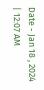Date - Jan 18 , 2024 | 12:07 AM